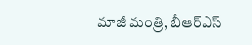మాజీ మంత్రి, బీఆర్ఎస్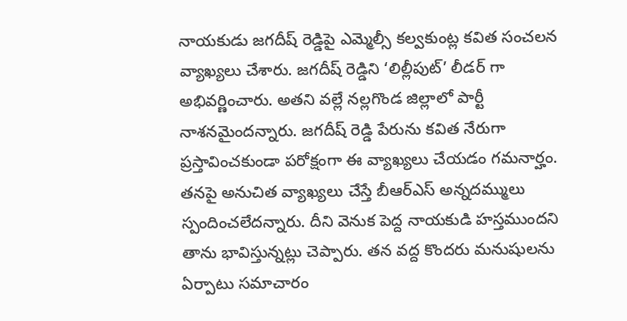నాయకుడు జగదీష్ రెడ్డిపై ఎమ్మెల్సీ కల్వకుంట్ల కవిత సంచలన వ్యాఖ్యలు చేశారు. జగదీష్ రెడ్డిని ‘లిల్లీపుట్’ లీడర్ గా అభివర్ణించారు. అతని వల్లే నల్లగొండ జిల్లాలో పార్టీ నాశనమైందన్నారు. జగదీష్ రెడ్డి పేరును కవిత నేరుగా ప్రస్తావించకుండా పరోక్షంగా ఈ వ్యాఖ్యలు చేయడం గమనార్హం. తనపై అనుచిత వ్యాఖ్యలు చేస్తే బీఆర్ఎస్ అన్నదమ్ములు స్పందించలేదన్నారు. దీని వెనుక పెద్ద నాయకుడి హస్తముందని తాను భావిస్తున్నట్లు చెప్పారు. తన వద్ద కొందరు మనుషులను ఏర్పాటు సమాచారం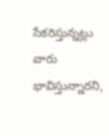సేకరిస్తున్నట్లు వారు భావిస్తున్నారని,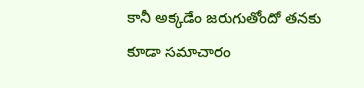కానీ అక్కడేం జరుగుతోందో తనకు కూడా సమాచారం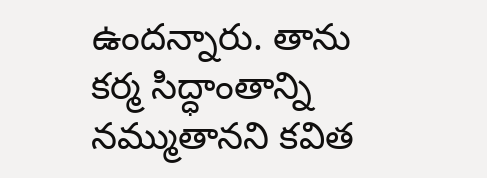ఉందన్నారు. తాను కర్మ సిద్ధాంతాన్ని నమ్ముతానని కవిత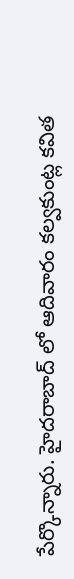పేర్కొన్నారు. హైదరాబాద్ లో ఆదివారం కల్వకుంట్ల కవిత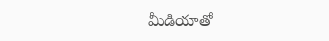మీడియాతో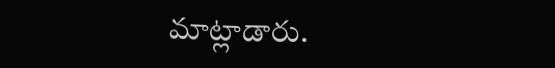మాట్లాడారు.